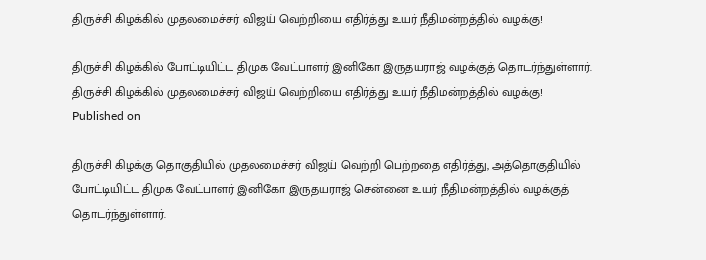திருச்சி கிழக்கில் முதலமைச்சர் விஜய் வெற்றியை எதிர்த்து உயர் நீதிமன்றத்தில் வழக்கு!

திருச்சி கிழக்கில் போட்டியிட்ட திமுக வேட்பாளர் இனிகோ இருதயராஜ் வழக்குத் தொடர்ந்துள்ளார்.
திருச்சி கிழக்கில் முதலமைச்சர் விஜய் வெற்றியை எதிர்த்து உயர் நீதிமன்றத்தில் வழக்கு!
Published on

திருச்சி கிழக்கு தொகுதியில் முதலமைச்சர் விஜய் வெற்றி பெற்றதை எதிர்த்து, அத்தொகுதியில் போட்டியிட்ட திமுக வேட்பாளர் இனிகோ இருதயராஜ் சென்னை உயர் நீதிமன்றத்தில் வழக்குத் தொடர்ந்துள்ளார்.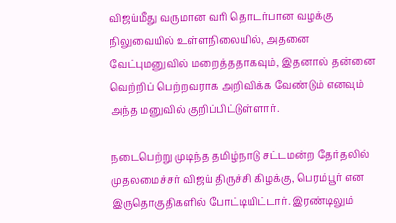விஜய்மீது வருமான வரி தொடர்பான வழக்கு நிலுவையில் உள்ளநிலையில், அதனை வேட்புமனுவில் மறைத்ததாகவும், இதனால் தன்னை வெற்றிப் பெற்றவராக அறிவிக்க வேண்டும் எனவும் அந்த மனுவில் குறிப்பிட்டுள்ளார்.

நடைபெற்று முடிந்த தமிழ்நாடு சட்டமன்ற தேர்தலில் முதலமைச்சர் விஜய் திருச்சி கிழக்கு, பெரம்பூர் என இருதொகுதிகளில் போட்டியிட்டார். இரண்டிலும்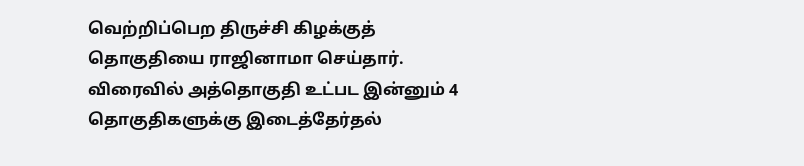வெற்றிப்பெற திருச்சி கிழக்குத் தொகுதியை ராஜினாமா செய்தார். விரைவில் அத்தொகுதி உட்பட இன்னும் 4 தொகுதிகளுக்கு இடைத்தேர்தல்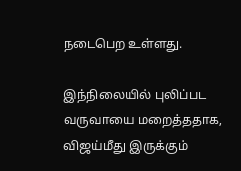நடைபெற உள்ளது.

இந்நிலையில் புலிப்பட வருவாயை மறைத்ததாக, விஜய்மீது இருக்கும்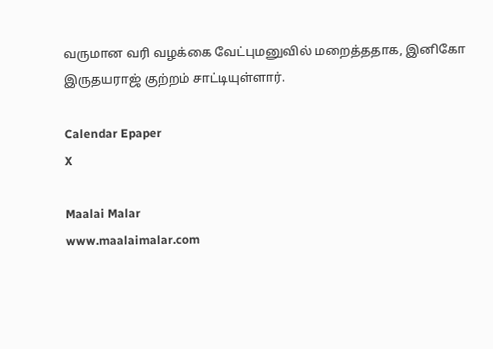வருமான வரி வழக்கை வேட்புமனுவில் மறைத்ததாக, இனிகோ இருதயராஜ் குற்றம் சாட்டியுள்ளார்.

Calendar Epaper
X

Maalai Malar
www.maalaimalar.com